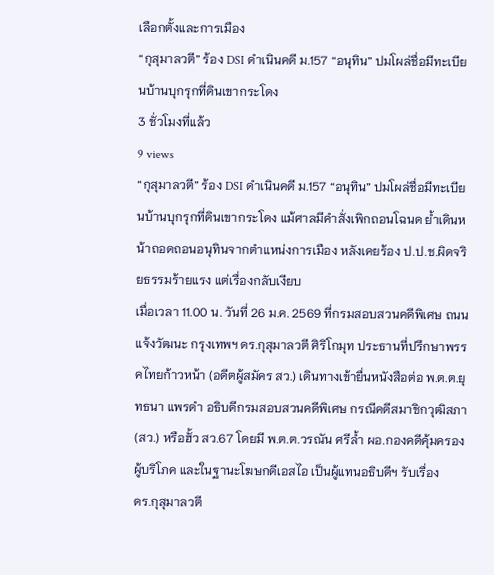เลือกตั้งและการเมือง
“กุสุมาลวตี” ร้อง DSI ดำเนินคดี ม.157 “อนุทิน” ปมโผล่ชื่อมีทะเบียนบ้านบุกรุกที่ดินเขากระโดง
3 ชั่วโมงที่แล้ว
9 views
“กุสุมาลวตี” ร้อง DSI ดำเนินคดี ม.157 “อนุทิน” ปมโผล่ชื่อมีทะเบียนบ้านบุกรุกที่ดินเขากระโดง แม้ศาลมีคำสั่งเพิกถอนโฉนด ย้ำเดินหน้าถอดถอนอนุทินจากตำแหน่งการเมือง หลังเคยร้อง ป.ป.ช.ผิดจริยธรรมร้ายแรง แต่เรื่องกลับเงียบ
เมื่อเวลา 11.00 น. วันที่ 26 ม.ค. 2569 ที่กรมสอบสวนคดีพิเศษ ถนนแจ้งวัฒนะ กรุงเทพฯ ดร.กุสุมาลวตี ศิริโกมุท ประธานที่ปรึกษาพรรคไทยก้าวหน้า (อดีตผู้สมัคร สว.) เดินทางเข้ายื่นหนังสือต่อ พ.ต.ต.ยุทธนา แพรดำ อธิบดีกรมสอบสวนคดีพิเศษ กรณีคดีสมาชิกวุฒิสภา (สว.) หรือฮั้ว สว.67 โดยมี พ.ต.ต.วรณัน ศรีล้ำ ผอ.กองคดีคุ้มครองผู้บริโภค และในฐานะโฆษกดีเอสไอ เป็นผู้แทนอธิบดีฯ รับเรื่อง
ดร.กุสุมาลวตี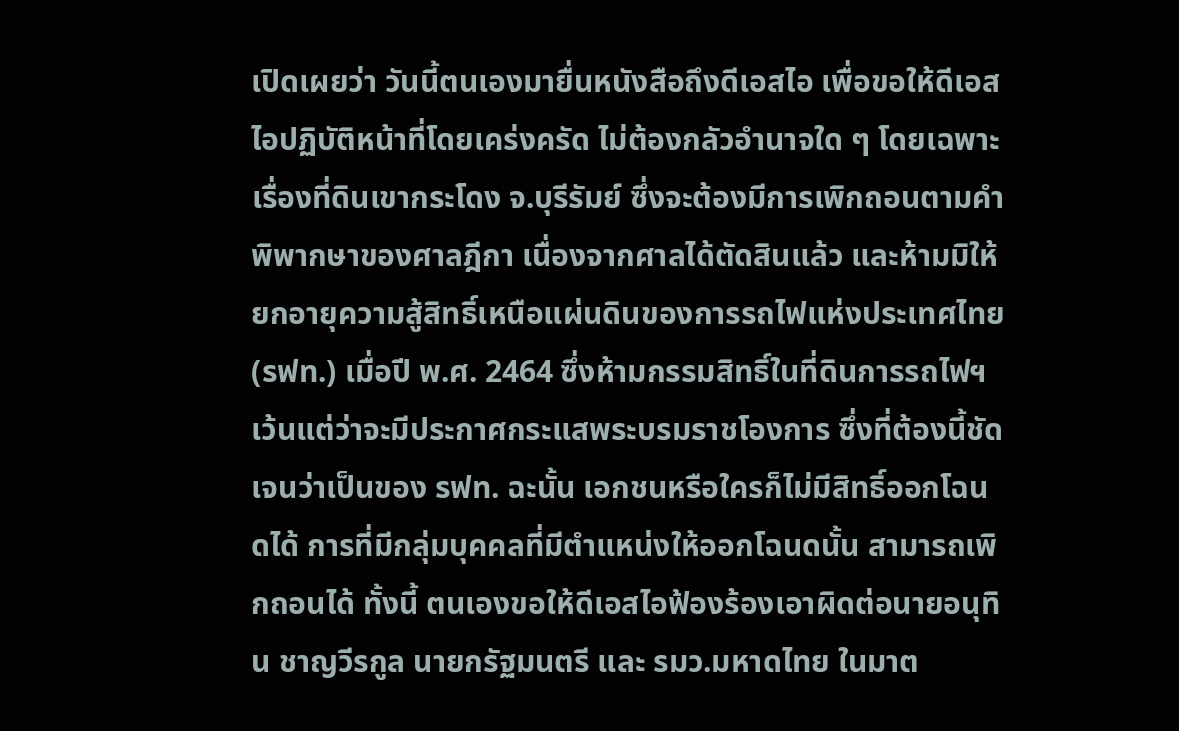เปิดเผยว่า วันนี้ตนเองมายื่นหนังสือถึงดีเอสไอ เพื่อขอให้ดีเอสไอปฏิบัติหน้าที่โดยเคร่งครัด ไม่ต้องกลัวอำนาจใด ๆ โดยเฉพาะเรื่องที่ดินเขากระโดง จ.บุรีรัมย์ ซึ่งจะต้องมีการเพิกถอนตามคำพิพากษาของศาลฎีกา เนื่องจากศาลได้ตัดสินแล้ว และห้ามมิให้ยกอายุความสู้สิทธิ์เหนือแผ่นดินของการรถไฟแห่งประเทศไทย (รฟท.) เมื่อปี พ.ศ. 2464 ซึ่งห้ามกรรมสิทธิ์ในที่ดินการรถไฟฯ เว้นแต่ว่าจะมีประกาศกระแสพระบรมราชโองการ ซึ่งที่ต้องนี้ชัดเจนว่าเป็นของ รฟท. ฉะนั้น เอกชนหรือใครก็ไม่มีสิทธิ์ออกโฉนดได้ การที่มีกลุ่มบุคคลที่มีตำแหน่งให้ออกโฉนดนั้น สามารถเพิกถอนได้ ทั้งนี้ ตนเองขอให้ดีเอสไอฟ้องร้องเอาผิดต่อนายอนุทิน ชาญวีรกูล นายกรัฐมนตรี และ รมว.มหาดไทย ในมาต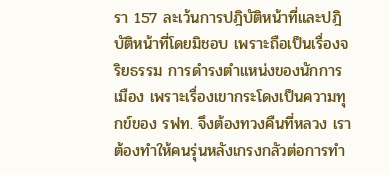รา 157 ละเว้นการปฎิบัติหน้าที่และปฎิบัติหน้าที่โดยมิชอบ เพราะถือเป็นเรื่องจริยธรรม การดำรงตำแหน่งของนักการเมือง เพราะเรื่องเขากระโดงเป็นความทุกข์ของ รฟท. จึงต้องทวงคืนที่หลวง เราต้องทำให้คนรุ่นหลังเกรงกลัวต่อการทำ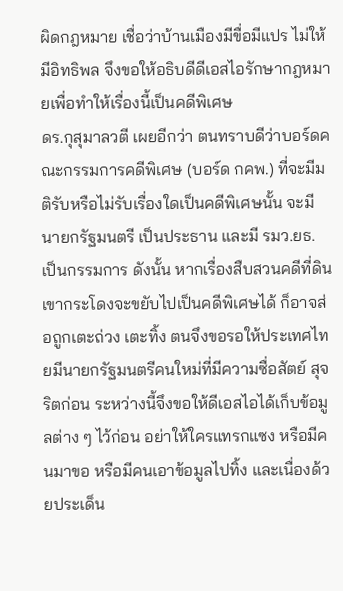ผิดกฎหมาย เชื่อว่าบ้านเมืองมีขื่อมีแปร ไม่ให้มีอิทธิพล จึงขอให้อธิบดีดีเอสไอรักษากฎหมายเพื่อทำให้เรื่องนี้เป็นคดีพิเศษ
ดร.กุสุมาลวตี เผยอีกว่า ตนทราบดีว่าบอร์ดคณะกรรมการคดีพิเศษ (บอร์ด กคพ.) ที่จะมีมติรับหรือไม่รับเรื่องใดเป็นคดีพิเศษนั้น จะมีนายกรัฐมนตรี เป็นประธาน และมี รมว.ยธ. เป็นกรรมการ ดังนั้น หากเรื่องสืบสวนคดีที่ดินเขากระโดงจะขยับไปเป็นคดีพิเศษได้ ก็อาจส่อถูกเตะถ่วง เตะทิ้ง ตนจึงขอรอให้ประเทศไทยมีนายกรัฐมนตรีคนใหม่ที่มีความซื่อสัตย์ สุจริตก่อน ระหว่างนี้จึงขอให้ดีเอสไอได้เก็บข้อมูลต่าง ๆ ไว้ก่อน อย่าให้ใครแทรกแซง หรือมีคนมาขอ หรือมีคนเอาข้อมูลไปทิ้ง และเนื่องด้วยประเด็น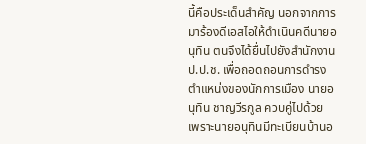นี้คือประเด็นสำคัญ นอกจากการมาร้องดีเอสไอให้ดำเนินคดีนายอนุทิน ตนจึงได้ยื่นไปยังสำนักงาน ป.ป.ช. เพื่อถอดถอนการดำรงตำแหน่งของนักการเมือง นายอนุทิน ชาญวีรกูล ควบคู่ไปด้วย เพราะนายอนุทินมีทะเบียนบ้านอ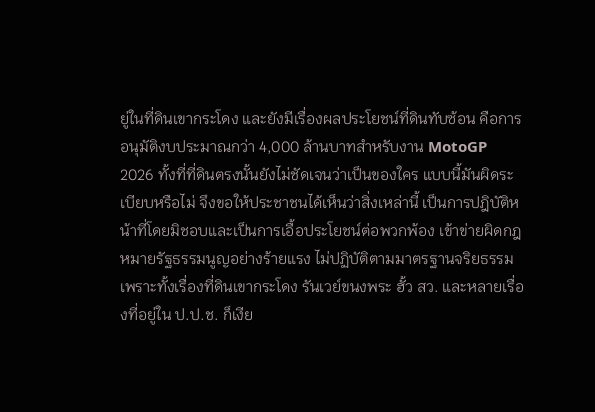ยู่ในที่ดินเขากระโดง และยังมีเรื่องผลประโยชน์ที่ดินทับซ้อน คือการอนุมัติงบประมาณกว่า 4,000 ล้านบาทสำหรับงาน MotoGP 2026 ทั้งที่ที่ดินตรงนั้นยังไม่ชัดเจนว่าเป็นของใคร แบบนี้มันผิดระเบียบหรือไม่ จึงขอให้ประชาชนได้เห็นว่าสิ่งเหล่านี้ เป็นการปฎิบัติหน้าที่โดยมิชอบและเป็นการเอื้อประโยชน์ต่อพวกพ้อง เข้าข่ายผิดกฎหมายรัฐธรรมนูญอย่างร้ายแรง ไม่ปฏิบัติตามมาตรฐานจริยธรรม เพราะทั้งเรื่องที่ดินเขากระโดง รันเวย์ขนงพระ ฮั้ว สว. และหลายเรื่องที่อยู่ใน ป.ป.ช. ก็เงีย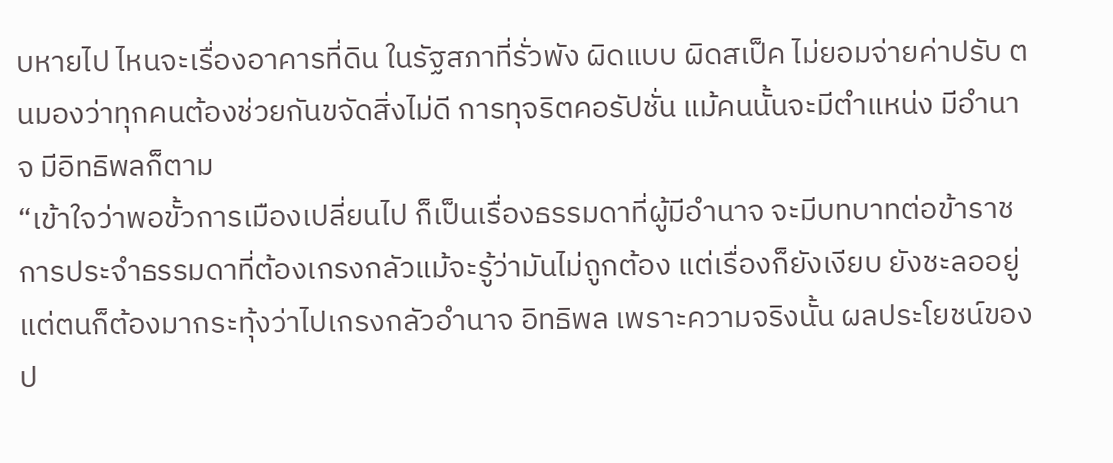บหายไป ไหนจะเรื่องอาคารที่ดิน ในรัฐสภาที่รั่วพัง ผิดแบบ ผิดสเป็ค ไม่ยอมจ่ายค่าปรับ ตนมองว่าทุกคนต้องช่วยกันขจัดสิ่งไม่ดี การทุจริตคอรัปชั่น แม้คนนั้นจะมีตำแหน่ง มีอำนาจ มีอิทธิพลก็ตาม
“เข้าใจว่าพอขั้วการเมืองเปลี่ยนไป ก็เป็นเรื่องธรรมดาที่ผู้มีอำนาจ จะมีบทบาทต่อข้าราชการประจำธรรมดาที่ต้องเกรงกลัวแม้จะรู้ว่ามันไม่ถูกต้อง แต่เรื่องก็ยังเงียบ ยังชะลออยู่ แต่ตนก็ต้องมากระทุ้งว่าไปเกรงกลัวอำนาจ อิทธิพล เพราะความจริงนั้น ผลประโยชน์ของป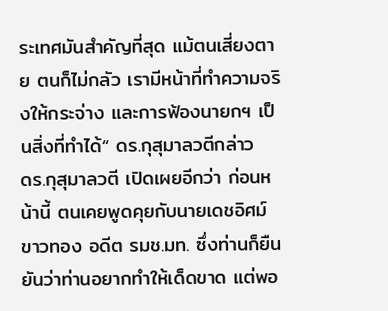ระเทศมันสำคัญที่สุด แม้ตนเสี่ยงตาย ตนก็ไม่กลัว เรามีหน้าที่ทำความจริงให้กระจ่าง และการฟ้องนายกฯ เป็นสิ่งที่ทำได้“ ดร.กุสุมาลวตีกล่าว
ดร.กุสุมาลวตี เปิดเผยอีกว่า ก่อนหน้านี้ ตนเคยพูดคุยกับนายเดชอิศม์ ขาวทอง อดีต รมช.มท. ซึ่งท่านก็ยืนยันว่าท่านอยากทำให้เด็ดขาด แต่พอ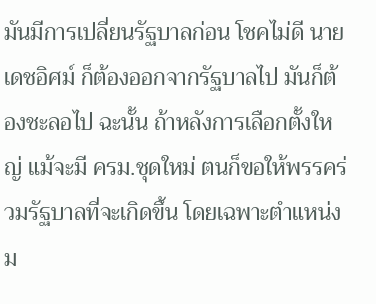มันมีการเปลี่ยนรัฐบาลก่อน โชคไม่ดี นายเดชอิศม์ ก็ต้องออกจากรัฐบาลไป มันก็ต้องชะลอไป ฉะนั้น ถ้าหลังการเลือกตั้งใหญ่ แม้จะมี ครม.ชุดใหม่ ตนก็ขอให้พรรคร่วมรัฐบาลที่จะเกิดขึ้น โดยเฉพาะตำแหน่ง ม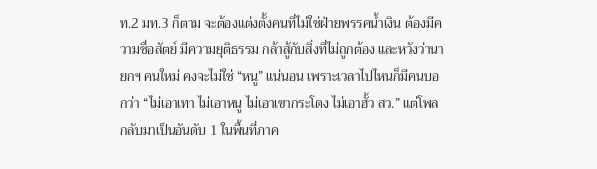ท.2 มท.3 ก็ตาม จะต้องแต่งตั้งคนที่ไม่ใช่ฝ่ายพรรคน้ำเงิน ต้องมีความซื่อสัตย์ มีความยุติธรรม กล้าสู้กับสิ่งที่ไม่ถูกต้อง และหวังว่านายกฯ คนใหม่ คงจะไม่ใช่ “หนู” แน่นอน เพราะเวลาไปไหนก็มีคนบอกว่า “ไม่เอาเทา ไม่เอาหนู ไม่เอาเขากระโดง ไม่เอาฮั้ว สว.” แต่โพลกลับมาเป็นอันดับ 1 ในพื้นที่ภาค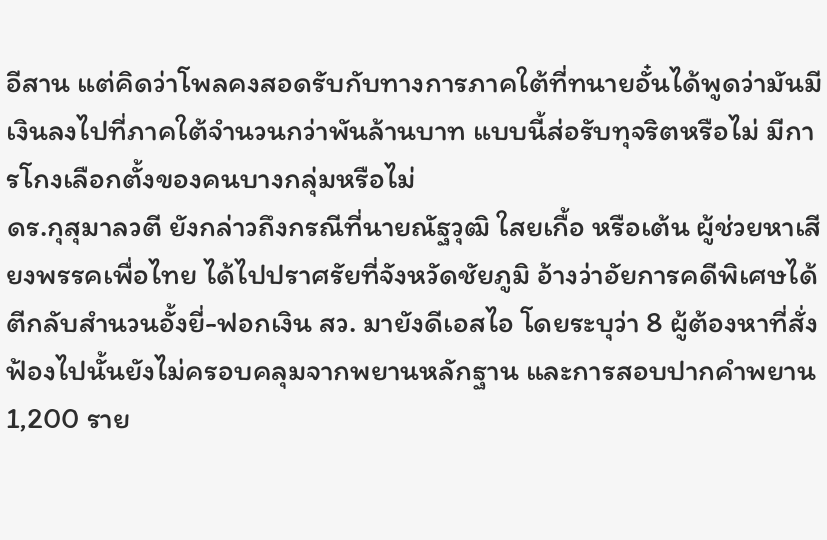อีสาน แต่คิดว่าโพลคงสอดรับกับทางการภาคใต้ที่ทนายอั๋นได้พูดว่ามันมีเงินลงไปที่ภาคใต้จำนวนกว่าพันล้านบาท แบบนี้ส่อรับทุจริตหรือไม่ มีการโกงเลือกตั้งของคนบางกลุ่มหรือไม่
ดร.กุสุมาลวตี ยังกล่าวถึงกรณีที่นายณัฐวุฒิ ใสยเกื้อ หรือเต้น ผู้ช่วยหาเสียงพรรคเพื่อไทย ได้ไปปราศรัยที่จังหวัดชัยภูมิ อ้างว่าอัยการคดีพิเศษได้ตีกลับสำนวนอั้งยี่-ฟอกเงิน สว. มายังดีเอสไอ โดยระบุว่า 8 ผู้ต้องหาที่สั่งฟ้องไปนั้นยังไม่ครอบคลุมจากพยานหลักฐาน และการสอบปากคำพยาน 1,200 ราย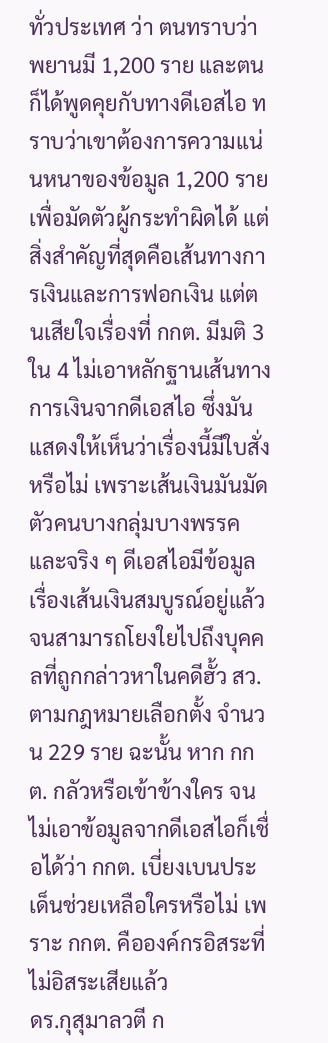ทั่วประเทศ ว่า ตนทราบว่าพยานมี 1,200 ราย และตนก็ได้พูดคุยกับทางดีเอสไอ ทราบว่าเขาต้องการความแน่นหนาของข้อมูล 1,200 ราย เพื่อมัดตัวผู้กระทำผิดได้ แต่สิ่งสำคัญที่สุดคือเส้นทางการเงินและการฟอกเงิน แต่ตนเสียใจเรื่องที่ กกต. มีมติ 3 ใน 4 ไม่เอาหลักฐานเส้นทางการเงินจากดีเอสไอ ซึ่งมันแสดงให้เห็นว่าเรื่องนี้มีใบสั่งหรือไม่ เพราะเส้นเงินมันมัดตัวคนบางกลุ่มบางพรรค และจริง ๆ ดีเอสไอมีข้อมูลเรื่องเส้นเงินสมบูรณ์อยู่แล้ว จนสามารถโยงใยไปถึงบุคคลที่ถูกกล่าวหาในคดีฮั้ว สว. ตามกฎหมายเลือกตั้ง จำนวน 229 ราย ฉะนั้น หาก กกต. กลัวหรือเข้าข้างใคร จนไม่เอาข้อมูลจากดีเอสไอก็เชื่อได้ว่า กกต. เบี่ยงเบนประเด็นช่วยเหลือใครหรือไม่ เพราะ กกต. คือองค์กรอิสระที่ไม่อิสระเสียแล้ว
ดร.กุสุมาลวตี ก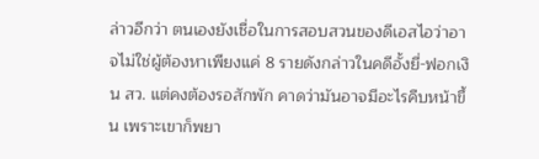ล่าวอีกว่า ตนเองยังเชื่อในการสอบสวนของดีเอสไอว่าอาจไม่ใช่ผู้ต้องหาเพียงแค่ 8 รายดังกล่าวในคดีอั้งยี่-ฟอกเงิน สว. แต่คงต้องรอสักพัก คาดว่ามันอาจมีอะไรคืบหน้าขึ้น เพราะเขาก็พยา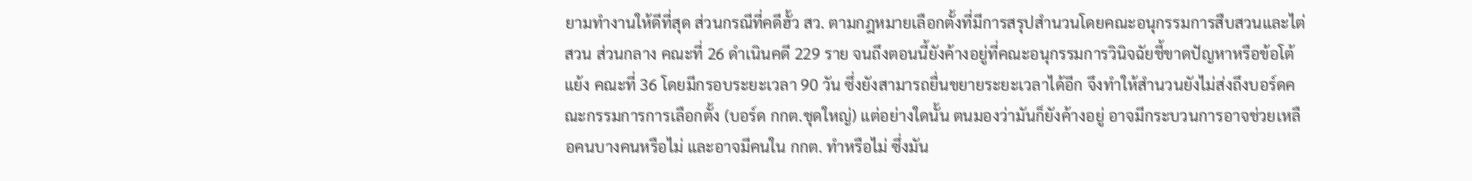ยามทำงานให้ดีที่สุด ส่วนกรณีที่คดีฮั้ว สว. ตามกฎหมายเลือกตั้งที่มีการสรุปสำนวนโดยคณะอนุกรรมการสืบสวนและไต่สวน ส่วนกลาง คณะที่ 26 ดำเนินคดี 229 ราย จนถึงตอนนี้ยังค้างอยู่ที่คณะอนุกรรมการวินิจฉัยชี้ขาดปัญหาหรือข้อโต้แย้ง คณะที่ 36 โดยมีกรอบระยะเวลา 90 วัน ซึ่งยังสามารถยื่นขยายระยะเวลาได้อีก จึงทำให้สำนวนยังไม่ส่งถึงบอร์ดคณะกรรมการการเลือกตั้ง (บอร์ด กกต.ชุดใหญ่) แต่อย่างใดนั้น ตนมองว่ามันก็ยังค้างอยู่ อาจมีกระบวนการอาจช่วยเหลือคนบางคนหรือไม่ และอาจมีคนใน กกต. ทำหรือไม่ ซึ่งมัน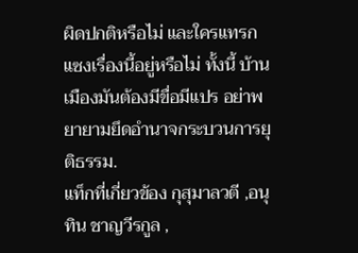ผิดปกติหรือไม่ และใครแทรกแซงเรื่องนี้อยู่หรือไม่ ทั้งนี้ บ้านเมืองมันต้องมีขื่อมีแปร อย่าพยายามยึดอำนาจกระบวนการยุติธรรม.
แท็กที่เกี่ยวข้อง กุสุมาลวตี ,อนุทิน ชาญวีรกูล ,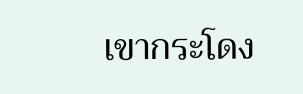เขากระโดง